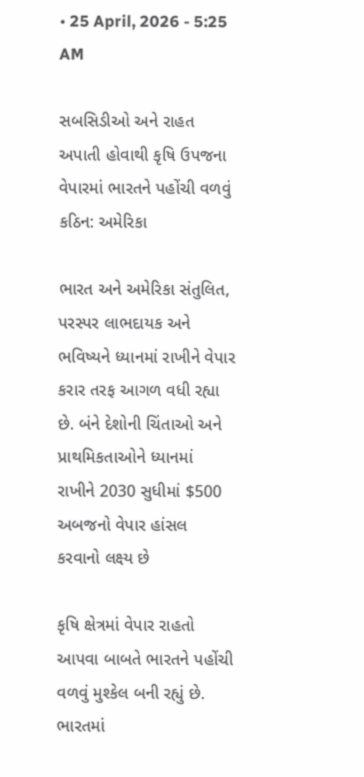• 25 April, 2026 - 5:25 AM

સબસિડીઓ અને રાહત અપાતી હોવાથી કૃષિ ઉપજના વેપારમાં ભારતને પહોંચી વળવું કઠિન: અમેરિકા

ભારત અને અમેરિકા સંતુલિત, પરસ્પર લાભદાયક અને ભવિષ્યને ધ્યાનમાં રાખીને વેપાર કરાર તરફ આગળ વધી રહ્યા છે. બંને દેશોની ચિંતાઓ અને પ્રાથમિકતાઓને ધ્યાનમાં રાખીને 2030 સુધીમાં $500 અબજનો વેપાર હાંસલ કરવાનો લક્ષ્ય છે

કૃષિ ક્ષેત્રમાં વેપાર રાહતો આપવા બાબતે ભારતને પહોંચી વળવું મુશ્કેલ બની રહ્યું છે. ભારતમાં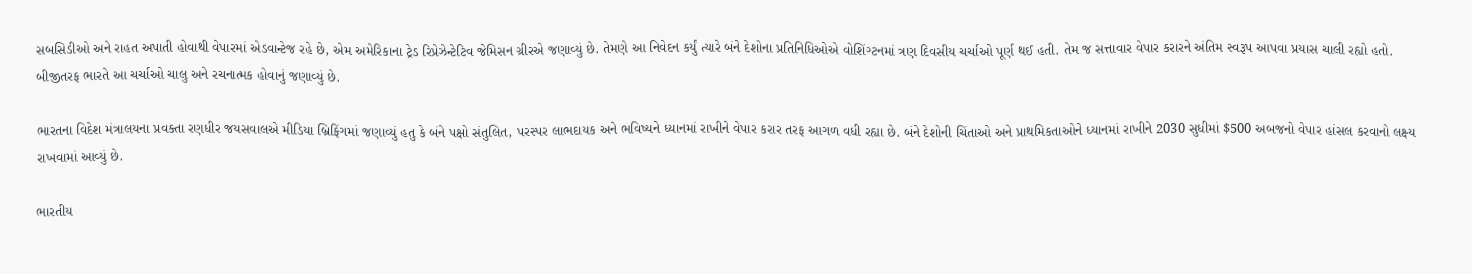સબસિડીઓ અને રાહત અપાતી હોવાથી વેપારમાં એડવાન્ટેજ રહે છે, એમ અમેરિકાના ટ્રેડ રિપ્રેઝેન્ટેટિવ જેમિસન ગ્રીરએ જણાવ્યું છે. તેમણે આ નિવેદન કર્યું ત્યારે બંને દેશોના પ્રતિનિધિઓએ વોશિંગ્ટનમાં ત્રણ દિવસીય ચર્ચાઓ પૂર્ણ થઈ હતી. તેમ જ સત્તાવાર વેપાર કરારને અંતિમ સ્વરૂપ આપવા પ્રયાસ ચાલી રહ્યો હતો. બીજીતરફ ભારતે આ ચર્ચાઓ ચાલુ અને રચનાત્મક હોવાનું જણાવ્યું છે.

ભારતના વિદેશ મંત્રાલયના પ્રવક્તા રણધીર જયસવાલએ મીડિયા બ્રિફિંગમાં જણાવ્યું હતુ કે બંને પક્ષો સંતુલિત, પરસ્પર લાભદાયક અને ભવિષ્યને ધ્યાનમાં રાખીને વેપાર કરાર તરફ આગળ વધી રહ્યા છે. બંને દેશોની ચિંતાઓ અને પ્રાથમિકતાઓને ધ્યાનમાં રાખીને 2030 સુધીમાં $500 અબજનો વેપાર હાંસલ કરવાનો લક્ષ્ય રાખવામાં આવ્યું છે.

ભારતીય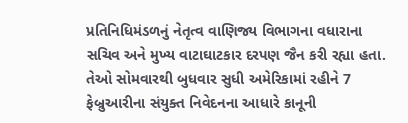પ્રતિનિધિમંડળનું નેતૃત્વ વાણિજ્ય વિભાગના વધારાના સચિવ અને મુખ્ય વાટાઘાટકાર દરપણ જૈન કરી રહ્યા હતા. તેઓ સોમવારથી બુધવાર સુધી અમેરિકામાં રહીને 7 ફેબ્રુઆરીના સંયુક્ત નિવેદનના આધારે કાનૂની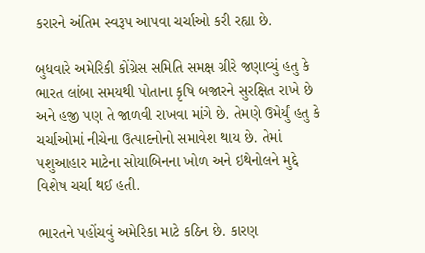કરારને અંતિમ સ્વરૂપ આપવા ચર્ચાઓ કરી રહ્યા છે.

બુધવારે અમેરિકી કોંગ્રેસ સમિતિ સમક્ષ ગ્રીરે જણાવ્યું હતુ કે ભારત લાંબા સમયથી પોતાના કૃષિ બજારને સુરક્ષિત રાખે છે અને હજી પણ તે જાળવી રાખવા માંગે છે. તેમણે ઉમેર્યું હતુ કે ચર્ચાઓમાં નીચેના ઉત્પાદનોનો સમાવેશ થાય છે. તેમાં પશુઆહાર માટેના સોયાબિનના ખોળ અને ઇથેનોલને મુદ્દે વિશેષ ચર્ચા થઈ હતી.

ભારતને પહોંચવું અમેરિકા માટે કઠિન છે. કારણ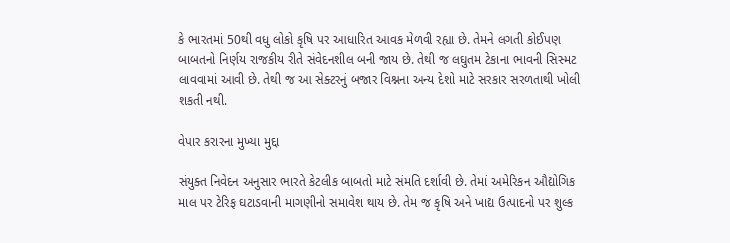કે ભારતમાં 50થી વધુ લોકો કૃષિ પર આધારિત આવક મેળવી રહ્યા છે. તેમને લગતી કોઈપણ બાબતનો નિર્ણય રાજકીય રીતે સંવેદનશીલ બની જાય છે. તેથી જ લઘુતમ ટેકાના ભાવની સિસ્મટ લાવવામાં આવી છે. તેથી જ આ સેક્ટરનું બજાર વિશ્નના અન્ય દેશો માટે સરકાર સરળતાથી ખોલી શકતી નથી.

વેપાર કરારના મુખ્યા મુદ્દા

સંયુક્ત નિવેદન અનુસાર ભારતે કેટલીક બાબતો માટે સંમતિ દર્શાવી છે. તેમાં અમેરિકન ઔદ્યોગિક માલ પર ટેરિફ ઘટાડવાની માગણીનો સમાવેશ થાય છે. તેમ જ કૃષિ અને ખાદ્ય ઉત્પાદનો પર શુલ્ક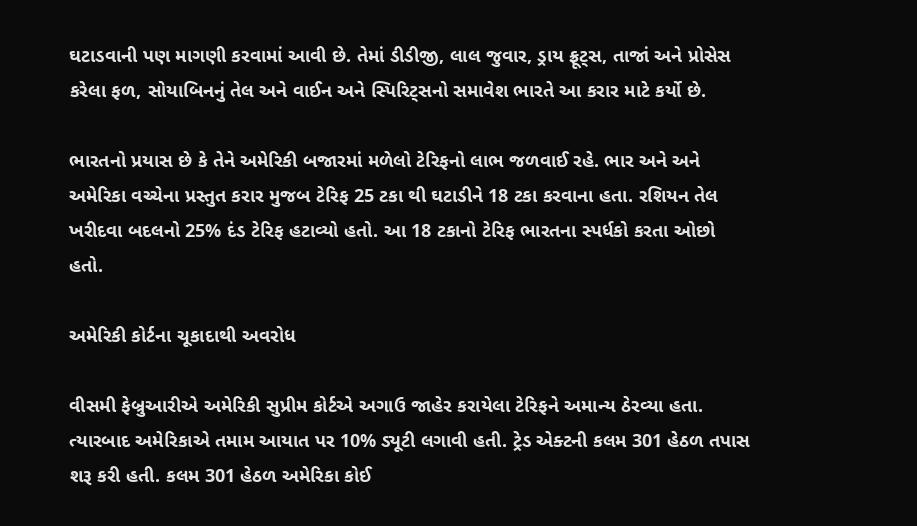ઘટાડવાની પણ માગણી કરવામાં આવી છે. તેમાં ડીડીજી, લાલ જુવાર, ડ્રાય ફ્રૂટ્સ, તાજાં અને પ્રોસેસ કરેલા ફળ, સોયાબિનનું તેલ અને વાઈન અને સ્પિરિટ્સનો સમાવેશ ભારતે આ કરાર માટે કર્યો છે.

ભારતનો પ્રયાસ છે કે તેને અમેરિકી બજારમાં મળેલો ટેરિફનો લાભ જળવાઈ રહે. ભાર અને અને અમેરિકા વચ્ચેના પ્રસ્તુત કરાર મુજબ ટેરિફ 25 ટકા થી ઘટાડીને 18 ટકા કરવાના હતા. રશિયન તેલ ખરીદવા બદલનો 25% દંડ ટેરિફ હટાવ્યો હતો. આ 18 ટકાનો ટેરિફ ભારતના સ્પર્ધકો કરતા ઓછો હતો.

અમેરિકી કોર્ટના ચૂકાદાથી અવરોધ

વીસમી ફેબ્રુઆરીએ અમેરિકી સુપ્રીમ કોર્ટએ અગાઉ જાહેર કરાયેલા ટેરિફને અમાન્ય ઠેરવ્યા હતા. ત્યારબાદ અમેરિકાએ તમામ આયાત પર 10% ડ્યૂટી લગાવી હતી. ટ્રેડ એક્ટની કલમ 301 હેઠળ તપાસ શરૂ કરી હતી. કલમ 301 હેઠળ અમેરિકા કોઈ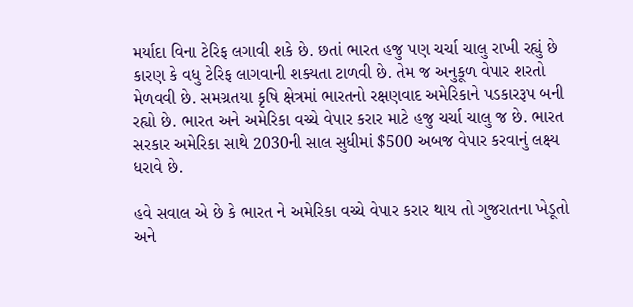મર્યાદા વિના ટેરિફ લગાવી શકે છે. છતાં ભારત હજુ પણ ચર્ચા ચાલુ રાખી રહ્યું છે કારણ કે વધુ ટેરિફ લાગવાની શક્યતા ટાળવી છે. તેમ જ અનુકૂળ વેપાર શરતો મેળવવી છે. સમગ્રતયા કૃષિ ક્ષેત્રમાં ભારતનો રક્ષણવાદ અમેરિકાને પડકારરૂપ બની રહ્યો છે. ભારત અને અમેરિકા વચ્ચે વેપાર કરાર માટે હજુ ચર્ચા ચાલુ જ છે. ભારત સરકાર અમેરિકા સાથે 2030ની સાલ સુધીમાં $500 અબજ વેપાર કરવાનું લક્ષ્ય ધરાવે છે.

હવે સવાલ એ છે કે ભારત ને અમેરિકા વચ્ચે વેપાર કરાર થાય તો ગુજરાતના ખેડૂતો અને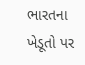ભારતના ખેડૂતો પર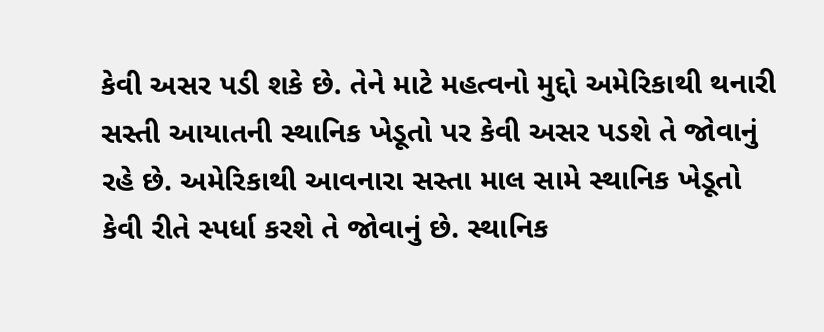કેવી અસર પડી શકે છે. તેને માટે મહત્વનો મુદ્દો અમેરિકાથી થનારી સસ્તી આયાતની સ્થાનિક ખેડૂતો પર કેવી અસર પડશે તે જોવાનું રહે છે. અમેરિકાથી આવનારા સસ્તા માલ સામે સ્થાનિક ખેડૂતો કેવી રીતે સ્પર્ધા કરશે તે જોવાનું છે. સ્થાનિક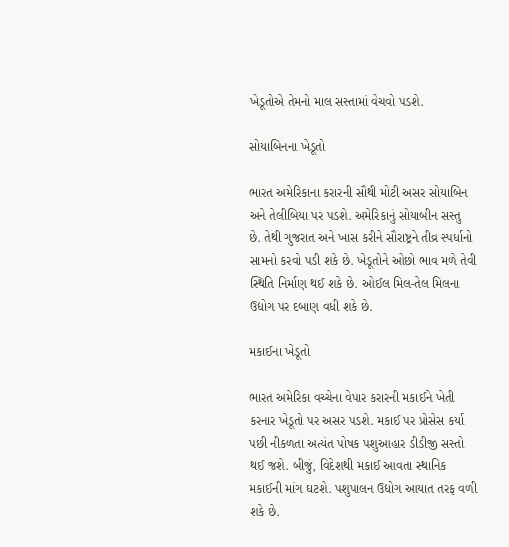ખેડૂતોએ તેમનો માલ સસ્તામાં વેચવો પડશે.

સોયાબિનના ખેડૂતો

ભારત અમેરિકાના કરારની સૌથી મોટી અસર સોયાબિન અને તેલીબિયા પર પડશે. અમેરિકાનું સોયાબીન સસ્તુ  છે. તેથી ગુજરાત અને ખાસ કરીને સૌરાષ્ટ્રને તીવ્ર સ્પર્ધાનો સામનો કરવો પડી શકે છે. ખેડૂતોને ઓછો ભાવ મળે તેવી સ્થિતિ નિર્માણ થઈ શકે છે. ઓઈલ મિલ-તેલ મિલના ઉદ્યોગ પર દબાણ વધી શકે છે.

મકાઈના ખેડૂતો

ભારત અમેરિકા વચ્ચેના વેપાર કરારની મકાઈને ખેતી કરનાર ખેડૂતો પર અસર પડશે. મકાઈ પર પ્રોસેસ કર્યા પછી નીકળતા અત્યંત પોષક પશુઆહાર ડીડીજી સસ્તો થઈ જશે. બીજું, વિદેશથી મકાઈ આવતા સ્થાનિક મકાઈની માંગ ઘટશે. પશુપાલન ઉદ્યોગ આયાત તરફ વળી શકે છે.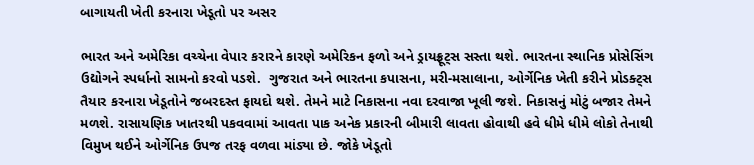બાગાયતી ખેતી કરનારા ખેડૂતો પર અસર

ભારત અને અમેરિકા વચ્ચેના વેપાર કરારને કારણે અમેરિકન ફળો અને ડ્રાયફ્રૂટ્સ સસ્તા થશે. ભારતના સ્થાનિક પ્રોસેસિંગ ઉદ્યોગને સ્પર્ધાનો સામનો કરવો પડશે.  ગુજરાત અને ભારતના કપાસના, મરી-મસાલાના, ઓર્ગેનિક ખેતી કરીને પ્રોડક્ટ્સ તૈયાર કરનારા ખેડૂતોને જબરદસ્ત ફાયદો થશે. તેમને માટે નિકાસના નવા દરવાજા ખૂલી જશે. નિકાસનું મોટું બજાર તેમને મળશે. રાસાયણિક ખાતરથી પકવવામાં આવતા પાક અનેક પ્રકારની બીમારી લાવતા હોવાથી હવે ધીમે ધીમે લોકો તેનાથી વિમુખ થઈને ઓર્ગેનિક ઉપજ તરફ વળવા માંડ્યા છે. જોકે ખેડૂતો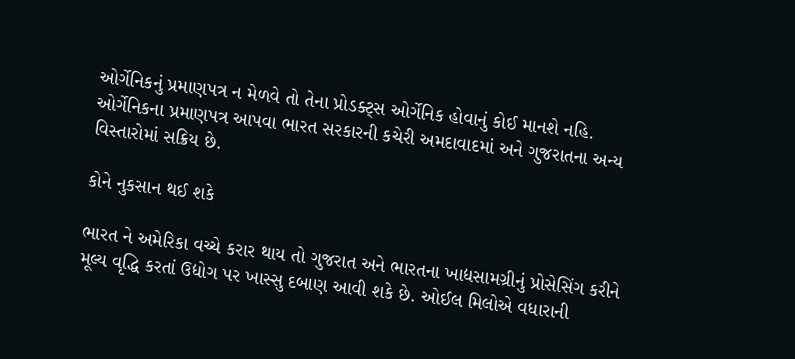ઓર્ગેનિકનું પ્રમાણપત્ર ન મેળવે તો તેના પ્રોડક્ટ્સ ઓર્ગેનિક હોવાનું કોઈ માનશે નહિ. ઓર્ગેનિકના પ્રમાણપત્ર આપવા ભારત સરકારની કચેરી અમદાવાદમાં અને ગુજરાતના અન્ય વિસ્તારોમાં સક્રિય છે.

કોને નુકસાન થઈ શકે

ભારત ને અમેરિકા વચ્ચે કરાર થાય તો ગુજરાત અને ભારતના ખાદ્યસામગ્રીનું પ્રોસેસિંગ કરીને મૂલ્ય વૃદ્ધિ કરતાં ઉદ્યોગ પર ખાસ્સુ દબાણ આવી શકે છે. ઓઈલ મિલોએ વધારાની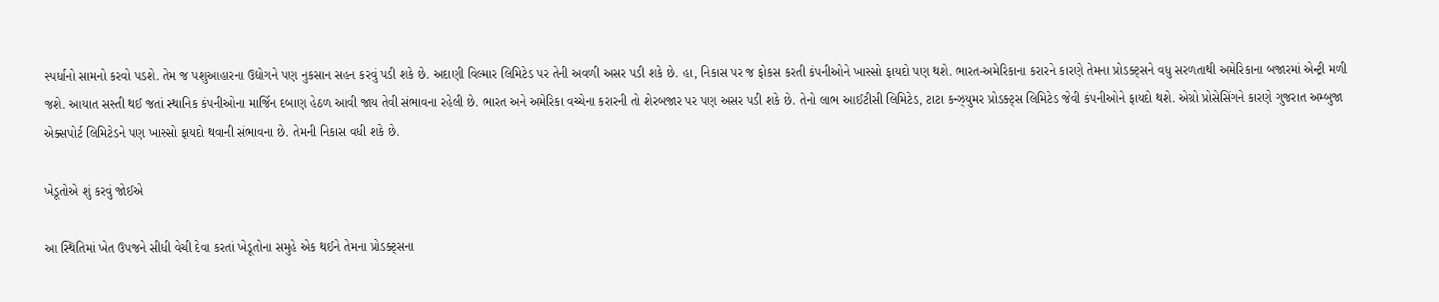સ્પર્ધાનો સામનો કરવો પડશે. તેમ જ પશુઆહારના ઉદ્યોગને પણ નુકસાન સહન કરવું પડી શકે છે. અદાણી વિલ્માર લિમિટેડ પર તેની અવળી અસર પડી શકે છે. હા, નિકાસ પર જ ફોકસ કરતી કંપનીઓને ખાસ્સો ફાયદો પણ થશે. ભારત-અમેરિકાના કરારને કારણે તેમના પ્રોડક્ટ્સને વધુ સરળતાથી અમેરિકાના બજારમાં એન્ટ્રી મળી જશે. આયાત સસ્તી થઈ જતાં સ્થાનિક કંપનીઓના માર્જિન દબાણ હેઠળ આવી જાય તેવી સંભાવના રહેલી છે. ભારત અને અમેરિકા વચ્ચેના કરારની તો શેરબજાર પર પણ અસર પડી શકે છે. તેનો લાભ આઈટીસી લિમિટેડ, ટાટા કન્ઝ્યુમર પ્રોડક્ટ્સ લિમિટેડ જેવી કંપનીઓને ફાયદો થશે. એગ્રો પ્રોસેસિંગને કારણે ગુજરાત અમ્બુજા એક્સપોર્ટ લિમિટેડને પણ ખાસ્સો ફાયદો થવાની સંભાવના છે. તેમની નિકાસ વધી શકે છે.

ખેડૂતોએ શું કરવું જોઈએ

આ સ્થિતિમાં ખેત ઉપજને સીધી વેચી દેવા કરતાં ખેડૂતોના સમુહે એક થઈને તેમના પ્રોડક્ટ્સના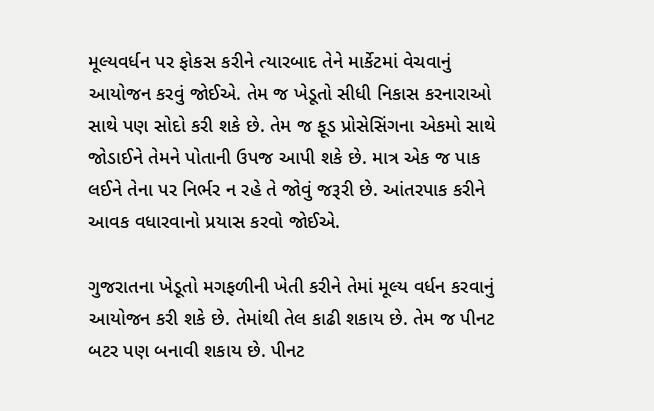મૂલ્યવર્ધન પર ફોકસ કરીને ત્યારબાદ તેને માર્કેટમાં વેચવાનું આયોજન કરવું જોઈએ. તેમ જ ખેડૂતો સીધી નિકાસ કરનારાઓ સાથે પણ સોદો કરી શકે છે. તેમ જ ફૂડ પ્રોસેસિંગના એકમો સાથે જોડાઈને તેમને પોતાની ઉપજ આપી શકે છે. માત્ર એક જ પાક લઈને તેના પર નિર્ભર ન રહે તે જોવું જરૂરી છે. આંતરપાક કરીને આવક વધારવાનો પ્રયાસ કરવો જોઈએ.

ગુજરાતના ખેડૂતો મગફળીની ખેતી કરીને તેમાં મૂલ્ય વર્ધન કરવાનું આયોજન કરી શકે છે. તેમાંથી તેલ કાઢી શકાય છે. તેમ જ પીનટ બટર પણ બનાવી શકાય છે. પીનટ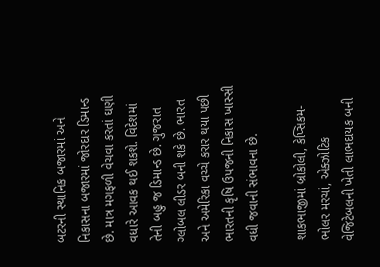બટરની સ્થાનિક બજારમાં અને નિકાસના બજારમાં જોરદાર ડિમાન્ડ છે. માત્ર મગફળી વેચવા કરતાં ઘણી વધારે આવક થઈ શકશે. વિદેશમાં તેની બહુ જ ડિમાન્ડ છે. ગુજરાત ગ્લોબલ લીડર બની શકે છે. ભારત અને અમેરિકા વચ્ચે કરાર થયા પછી ભારતની કૃષિ ઉપજની નિકાસ ખાસ્સી વધી જવાની સંભાવના છે.

શાકભાજીમાં બ્રોકોલી, કેપ્સિકમ-ભોલર મરચાં, એક્ઝોટિક વેજિટેબલની ખેતી લાભદાયક બની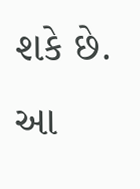શકે છે. આ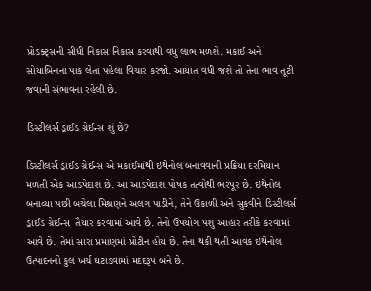પ્રોડક્ટ્સની સીધી નિકાસ નિકાસ કરવાથી વધુ લાભ મળશે. મકાઈ અને સોયાબિનના પાક લેતા પહેલા વિચાર કરજો. આયાત વધી જશે તો તેના ભાવ તૂટી જવાની સંભાવના રહેલી છે.

ડિસ્ટીલર્સ ડ્રાઈડ ગ્રેઈન્સ શું છે?

ડિસ્ટીલર્સ ડ્રાઈડ ગ્રેઈન્સ એ મકાઈમાંથી ઇથેનોલ બનાવવાની પ્રક્રિયા દરમિયાન મળતી એક આડપેદાશ છે. આ આડપેદાશ પોષક તત્વોથી ભરપૂર છે. ઇથેનોલ બનાવ્યા પછી બચેલા મિશ્રણને અલગ પાડીને, તેને ઉકાળી અને સુકવીને ડિસ્ટીલર્સ ડ્રાઈડ ગ્રેઈન્સ  તૈયાર કરવામાં આવે છે. તેનો ઉપયોગ પશુ આહાર તરીકે કરવામાં આવે છે. તેમાં સારા પ્રમાણમાં પ્રોટીન હોય છે. તેના થકી થતી આવક ઇથેનોલ ઉત્પાદનનો કુલ ખર્ચ ઘટાડવામાં મદદરૂપ બને છે.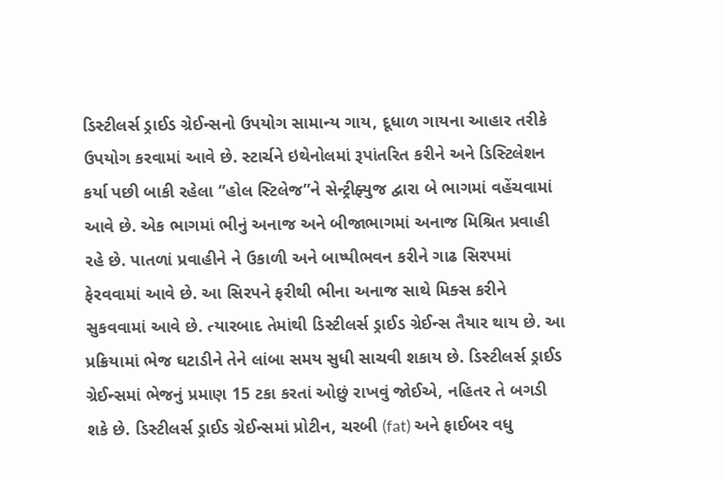ડિસ્ટીલર્સ ડ્રાઈડ ગ્રેઈન્સનો ઉપયોગ સામાન્ય ગાય, દૂધાળ ગાયના આહાર તરીકે ઉપયોગ કરવામાં આવે છે. સ્ટાર્ચને ઇથેનોલમાં રૂપાંતરિત કરીને અને ડિસ્ટિલેશન કર્યા પછી બાકી રહેલા “હોલ સ્ટિલેજ”ને સેન્ટ્રીફ્યુજ દ્વારા બે ભાગમાં વહેંચવામાં આવે છે. એક ભાગમાં ભીનું અનાજ અને બીજાભાગમાં અનાજ મિશ્રિત પ્રવાહી રહે છે. પાતળાં પ્રવાહીને ને ઉકાળી અને બાષ્પીભવન કરીને ગાઢ સિરપમાં ફેરવવામાં આવે છે. આ સિરપને ફરીથી ભીના અનાજ સાથે મિક્સ કરીને સુકવવામાં આવે છે. ત્યારબાદ તેમાંથી ડિસ્ટીલર્સ ડ્રાઈડ ગ્રેઈન્સ તૈયાર થાય છે. આ પ્રક્રિયામાં ભેજ ઘટાડીને તેને લાંબા સમય સુધી સાચવી શકાય છે. ડિસ્ટીલર્સ ડ્રાઈડ ગ્રેઈન્સમાં ભેજનું પ્રમાણ 15 ટકા કરતાં ઓછું રાખવું જોઈએ, નહિતર તે બગડી શકે છે. ડિસ્ટીલર્સ ડ્રાઈડ ગ્રેઈન્સમાં પ્રોટીન, ચરબી (fat) અને ફાઈબર વધુ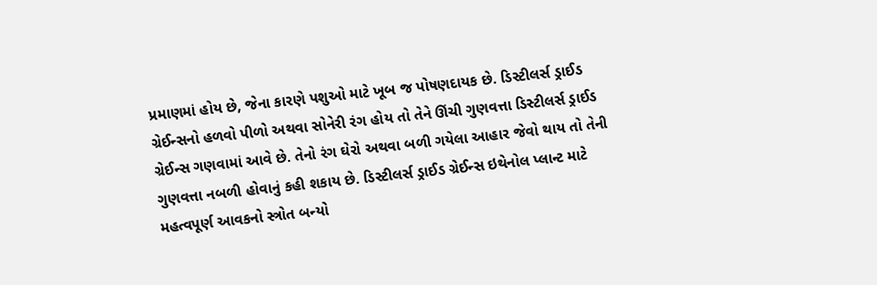પ્રમાણમાં હોય છે, જેના કારણે પશુઓ માટે ખૂબ જ પોષણદાયક છે. ડિસ્ટીલર્સ ડ્રાઈડ ગ્રેઈન્સનો હળવો પીળો અથવા સોનેરી રંગ હોય તો તેને ઊંચી ગુણવત્તા ડિસ્ટીલર્સ ડ્રાઈડ ગ્રેઈન્સ ગણવામાં આવે છે. તેનો રંગ ઘેરો અથવા બળી ગયેલા આહાર જેવો થાય તો તેની ગુણવત્તા નબળી હોવાનું કહી શકાય છે. ડિસ્ટીલર્સ ડ્રાઈડ ગ્રેઈન્સ ઇથેનોલ પ્લાન્ટ માટે મહત્વપૂર્ણ આવકનો સ્ત્રોત બન્યો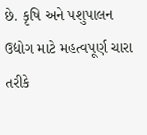છે. કૃષિ અને પશુપાલન ઉદ્યોગ માટે મહત્વપૂર્ણ ચારા તરીકે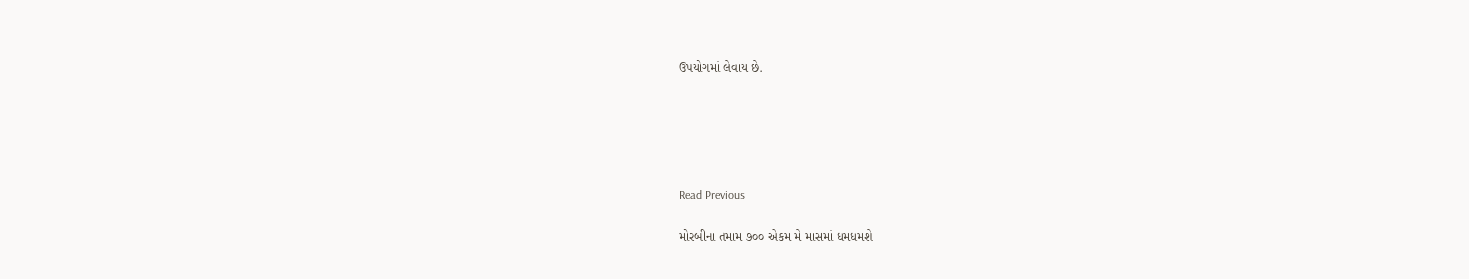ઉપયોગમાં લેવાય છે.





Read Previous

મોરબીના તમામ ૭૦૦ એકમ મે માસમાં ધમધમશે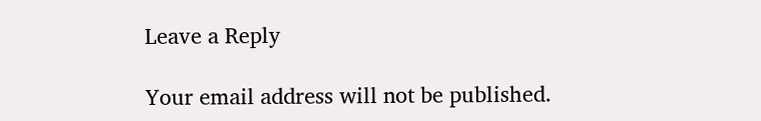Leave a Reply

Your email address will not be published.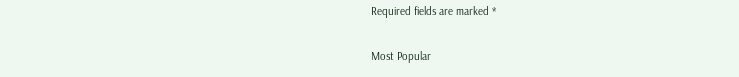Required fields are marked *

Most Popular